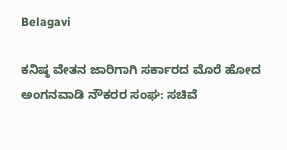Belagavi

ಕನಿಷ್ಠ ವೇತನ ಜಾರಿಗಾಗಿ ಸರ್ಕಾರದ ಮೊರೆ ಹೋದ ಅಂಗನವಾಡಿ ನೌಕರರ ಸಂಘ: ಸಚಿವೆ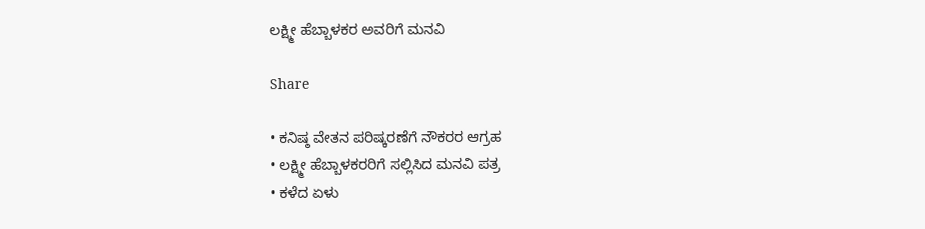ಲಕ್ಷ್ಮೀ ಹೆಬ್ಬಾಳಕರ ಅವರಿಗೆ ಮನವಿ

Share

• ಕನಿಷ್ಠ ವೇತನ ಪರಿಷ್ಕರಣೆಗೆ ನೌಕರರ ಆಗ್ರಹ
• ಲಕ್ಷ್ಮೀ ಹೆಬ್ಬಾಳಕರರಿಗೆ ಸಲ್ಲಿಸಿದ ಮನವಿ ಪತ್ರ
• ಕಳೆದ ಏಳು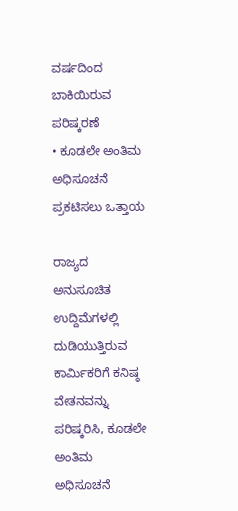ವರ್ಷದಿಂದ ಬಾಕಿಯಿರುವ ಪರಿಷ್ಕರಣೆ
• ಕೂಡಲೇ ಅಂತಿಮ ಅಧಿಸೂಚನೆ ಪ್ರಕಟಿಸಲು ಒತ್ತಾಯ

ರಾಜ್ಯದ ಅನುಸೂಚಿತ ಉದ್ದಿಮೆಗಳಲ್ಲಿ ದುಡಿಯುತ್ತಿರುವ ಕಾರ್ಮಿಕರಿಗೆ ಕನಿಷ್ಠ ವೇತನವನ್ನು ಪರಿಷ್ಕರಿಸಿ, ಕೂಡಲೇ ಅಂತಿಮ ಅಧಿಸೂಚನೆ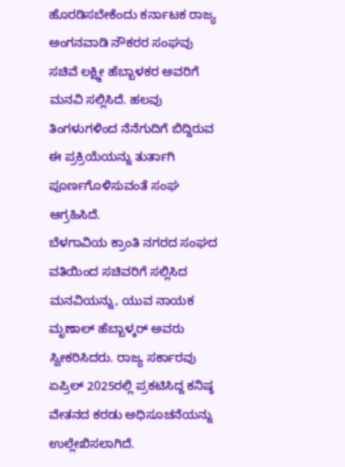ಹೊರಡಿಸಬೇಕೆಂದು ಕರ್ನಾಟಕ ರಾಜ್ಯ ಅಂಗನವಾಡಿ ನೌಕರರ ಸಂಘವು ಸಚಿವೆ ಲಕ್ಷ್ಮೀ ಹೆಬ್ಬಾಳಕರ ಅವರಿಗೆ ಮನವಿ ಸಲ್ಲಿಸಿದೆ. ಹಲವು ತಿಂಗಳುಗಳಿಂದ ನೆನೆಗುದಿಗೆ ಬಿದ್ದಿರುವ ಈ ಪ್ರಕ್ರಿಯೆಯನ್ನು ತುರ್ತಾಗಿ ಪೂರ್ಣಗೊಳಿಸುವಂತೆ ಸಂಘ ಆಗ್ರಹಿಸಿದೆ.
ಬೆಳಗಾವಿಯ ಕ್ರಾಂತಿ ನಗರದ ಸಂಘದ ವತಿಯಿಂದ ಸಚಿವರಿಗೆ ಸಲ್ಲಿಸಿದ ಮನವಿಯನ್ನು, ಯುವ ನಾಯಕ ಮೃಣಾಲ್ ಹೆಬ್ಬಾಳ್ಕರ್ ಅವರು ಸ್ವೀಕರಿಸಿದರು. ರಾಜ್ಯ ಸರ್ಕಾರವು ಏಪ್ರಿಲ್ 2025ರಲ್ಲಿ ಪ್ರಕಟಿಸಿದ್ದ ಕನಿಷ್ಠ ವೇತನದ ಕರಡು ಅಧಿಸೂಚನೆಯನ್ನು ಉಲ್ಲೇಖಿಸಲಾಗಿದೆ.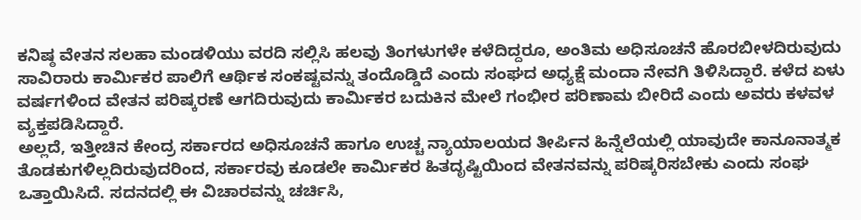ಕನಿಷ್ಠ ವೇತನ ಸಲಹಾ ಮಂಡಳಿಯು ವರದಿ ಸಲ್ಲಿಸಿ ಹಲವು ತಿಂಗಳುಗಳೇ ಕಳೆದಿದ್ದರೂ, ಅಂತಿಮ ಅಧಿಸೂಚನೆ ಹೊರಬೀಳದಿರುವುದು ಸಾವಿರಾರು ಕಾರ್ಮಿಕರ ಪಾಲಿಗೆ ಆರ್ಥಿಕ ಸಂಕಷ್ಟವನ್ನು ತಂದೊಡ್ಡಿದೆ ಎಂದು ಸಂಘದ ಅಧ್ಯಕ್ಷೆ ಮಂದಾ ನೇವಗಿ ತಿಳಿಸಿದ್ದಾರೆ. ಕಳೆದ ಏಳು ವರ್ಷಗಳಿಂದ ವೇತನ ಪರಿಷ್ಕರಣೆ ಆಗದಿರುವುದು ಕಾರ್ಮಿಕರ ಬದುಕಿನ ಮೇಲೆ ಗಂಭೀರ ಪರಿಣಾಮ ಬೀರಿದೆ ಎಂದು ಅವರು ಕಳವಳ ವ್ಯಕ್ತಪಡಿಸಿದ್ದಾರೆ.
ಅಲ್ಲದೆ, ಇತ್ತೀಚಿನ ಕೇಂದ್ರ ಸರ್ಕಾರದ ಅಧಿಸೂಚನೆ ಹಾಗೂ ಉಚ್ಚ ನ್ಯಾಯಾಲಯದ ತೀರ್ಪಿನ ಹಿನ್ನೆಲೆಯಲ್ಲಿ ಯಾವುದೇ ಕಾನೂನಾತ್ಮಕ ತೊಡಕುಗಳಿಲ್ಲದಿರುವುದರಿಂದ, ಸರ್ಕಾರವು ಕೂಡಲೇ ಕಾರ್ಮಿಕರ ಹಿತದೃಷ್ಟಿಯಿಂದ ವೇತನವನ್ನು ಪರಿಷ್ಕರಿಸಬೇಕು ಎಂದು ಸಂಘ ಒತ್ತಾಯಿಸಿದೆ. ಸದನದಲ್ಲಿ ಈ ವಿಚಾರವನ್ನು ಚರ್ಚಿಸಿ,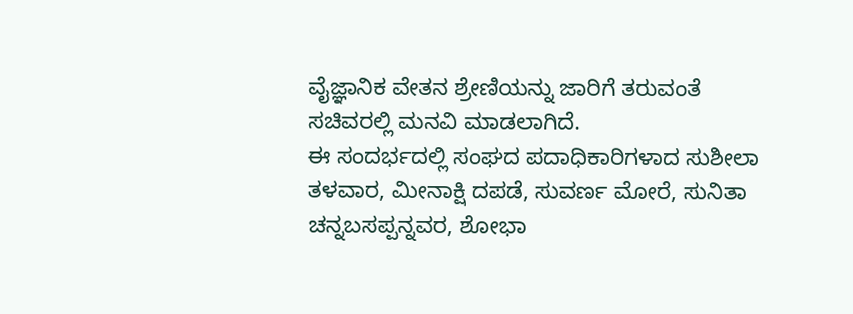ವೈಜ್ಞಾನಿಕ ವೇತನ ಶ್ರೇಣಿಯನ್ನು ಜಾರಿಗೆ ತರುವಂತೆ ಸಚಿವರಲ್ಲಿ ಮನವಿ ಮಾಡಲಾಗಿದೆ.
ಈ ಸಂದರ್ಭದಲ್ಲಿ ಸಂಘದ ಪದಾಧಿಕಾರಿಗಳಾದ ಸುಶೀಲಾ ತಳವಾರ, ಮೀನಾಕ್ಷಿ ದಪಡೆ, ಸುವರ್ಣ ಮೋರೆ, ಸುನಿತಾ ಚನ್ನಬಸಪ್ಪನ್ನವರ, ಶೋಭಾ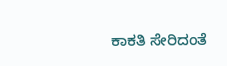ಕಾಕತಿ ಸೇರಿದಂತೆ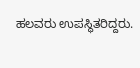ಹಲವರು ಉಪಸ್ಥಿತರಿದ್ದರು.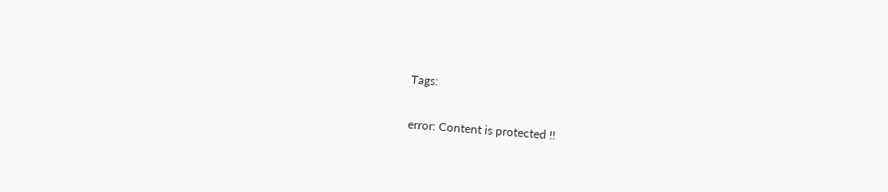Tags:

error: Content is protected !!